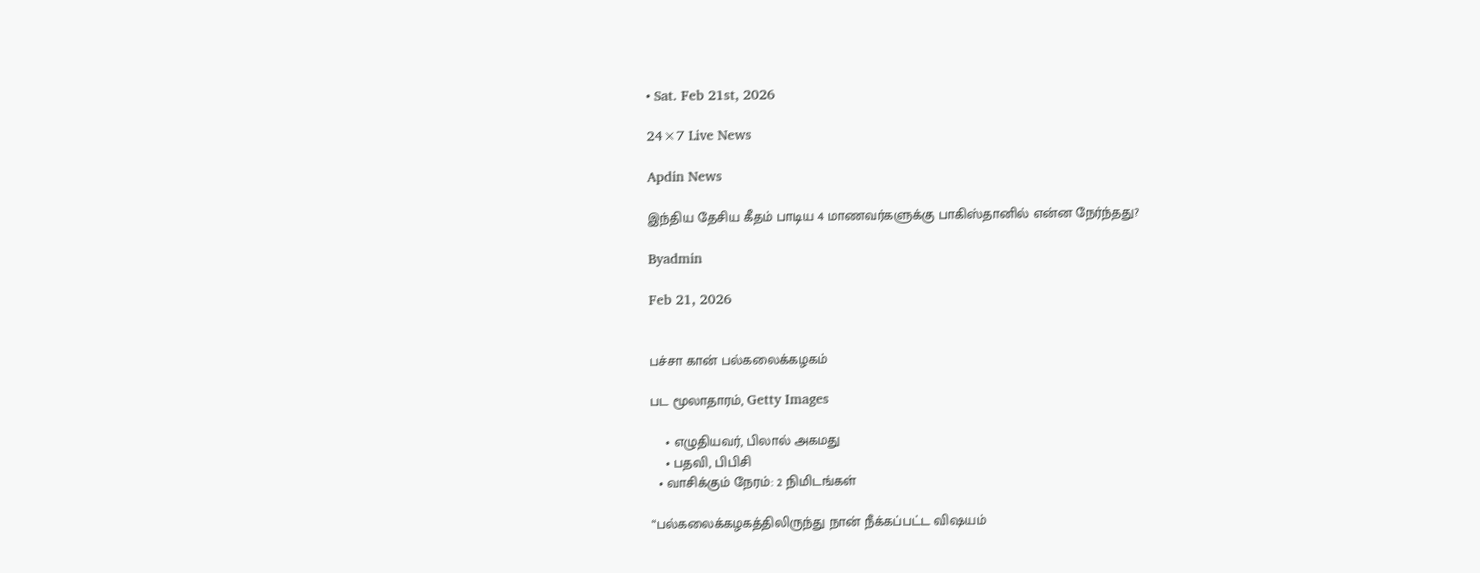• Sat. Feb 21st, 2026

24×7 Live News

Apdin News

இந்திய தேசிய கீதம் பாடிய 4 மாணவர்களுக்கு பாகிஸ்தானில் என்ன நேர்ந்தது?

Byadmin

Feb 21, 2026


பச்சா கான் பல்கலைக்கழகம்

பட மூலாதாரம், Getty Images

    • எழுதியவர், பிலால் அகமது
    • பதவி, பிபிசி
  • வாசிக்கும் நேரம்: 2 நிமிடங்கள்

“பல்கலைக்கழகத்திலிருந்து நான் நீக்கப்பட்ட விஷயம்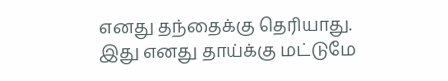எனது தந்தைக்கு தெரியாது. இது எனது தாய்க்கு மட்டுமே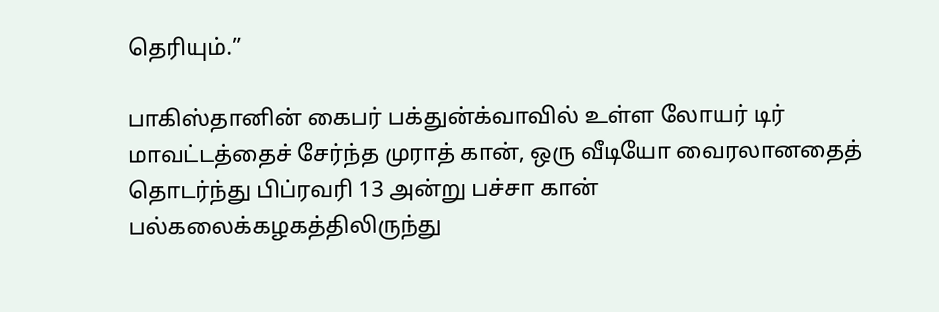தெரியும்.”

பாகிஸ்தானின் கைபர் பக்துன்க்வாவில் உள்ள லோயர் டிர் மாவட்டத்தைச் சேர்ந்த முராத் கான், ஒரு வீடியோ வைரலானதைத் தொடர்ந்து பிப்ரவரி 13 அன்று பச்சா கான் பல்கலைக்கழகத்திலிருந்து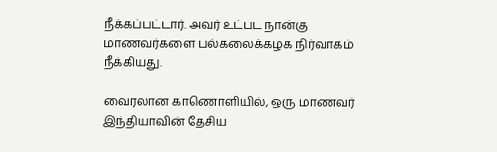நீக்கப்பட்டார். அவர் உட்பட நான்கு மாணவர்களை பல்கலைக்கழக நிர்வாகம் நீக்கியது.

வைரலான காணொளியில், ஒரு மாணவர் இந்தியாவின் தேசிய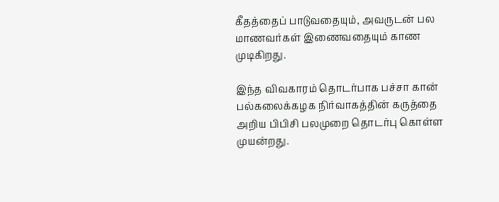கீதத்தைப் பாடுவதையும், அவருடன் பல மாணவர்கள் இணைவதையும் காண முடிகிறது.

இந்த விவகாரம் தொடர்பாக பச்சா கான் பல்கலைக்கழக நிர்வாகத்தின் கருத்தை அறிய பிபிசி பலமுறை தொடர்பு கொள்ள முயன்றது.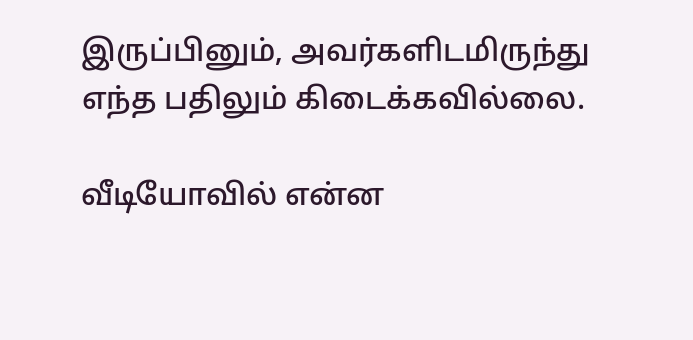இருப்பினும், அவர்களிடமிருந்து எந்த பதிலும் கிடைக்கவில்லை.

வீடியோவில் என்ன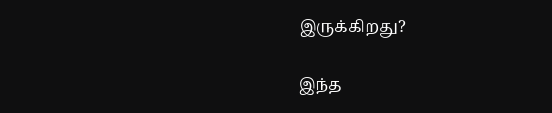இருக்கிறது?

இந்த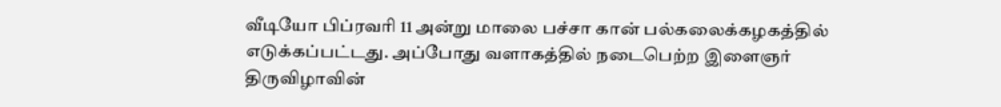வீடியோ பிப்ரவரி 11 அன்று மாலை பச்சா கான் பல்கலைக்கழகத்தில் எடுக்கப்பட்டது. அப்போது வளாகத்தில் நடைபெற்ற இளைஞர் திருவிழாவின்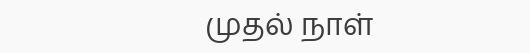முதல் நாள்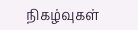நிகழ்வுகள்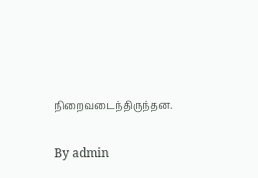நிறைவடைந்திருந்தன.

By admin